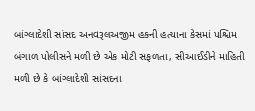બાંગ્લાદેશી સાંસદ અનવરૂલઅજીમ હકની હત્યાના કેસમાં પશ્ચિમ બંગાળ પોલીસને મળી છે એક મોટી સફળતા, સીઆઈડીને માહિતી મળી છે કે બાંગ્લાદેશી સાંસદના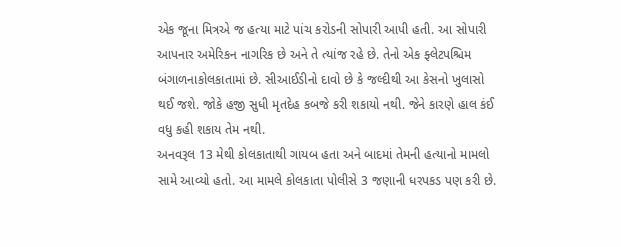એક જૂના મિત્રએ જ હત્યા માટે પાંચ કરોડની સોપારી આપી હતી. આ સોપારી આપનાર અમેરિકન નાગરિક છે અને તે ત્યાંજ રહે છે. તેનો એક ફ્લેટપશ્ચિમ બંગાળનાકોલકાતામાં છે. સીઆઈડીનો દાવો છે કે જલ્દીથી આ કેસનો ખુલાસો થઈ જશે. જોકે હજી સુધી મૃતદેહ કબજે કરી શકાયો નથી. જેને કારણે હાલ કંઈ વધુ કહી શકાય તેમ નથી.
અનવરૂલ 13 મેથી કોલકાતાથી ગાયબ હતા અને બાદમાં તેમની હત્યાનો મામલો સામે આવ્યો હતો. આ મામલે કોલકાતા પોલીસે 3 જણાની ધરપકડ પણ કરી છે.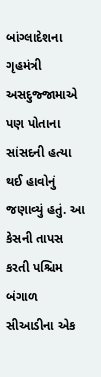બાંગ્લાદેશના ગૃહમંત્રી અસદુજ્જામાએ પણ પોતાના સાંસદની હત્યા થઈ હાવોનું જણાવ્યું હતું. આ કેસની તાપસ કરતી પશ્ચિમ બંગાળ સીઆડીના એક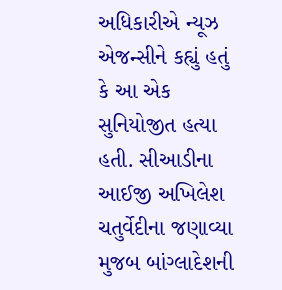અધિકારીએ ન્યૂઝ એજન્સીને કહ્યું હતું કે આ એક સુનિયોજીત હત્યા હતી. સીઆડીના આઈજી અખિલેશ ચતુર્વેદીના જણાવ્યા મુજબ બાંગ્લાદેશની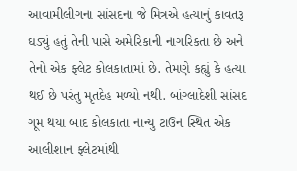આવામીલીગના સાંસદના જે મિત્રએ હત્યાનું કાવતરૂ ઘડ્યું હતું તેની પાસે અમેરિકાની નાગરિકતા છે અને તેનો એક ફ્લેટ કોલકાતામાં છે. તેમણે કહ્યું કે હત્યા થઈ છે પરંતુ મૃતદેહ મળ્યો નથી. બાંગ્લાદેશી સાંસદ ગૂમ થયા બાદ કોલકાતા નાન્યુ ટાઉન સ્થિત એક આલીશાન ફ્લેટમાંથી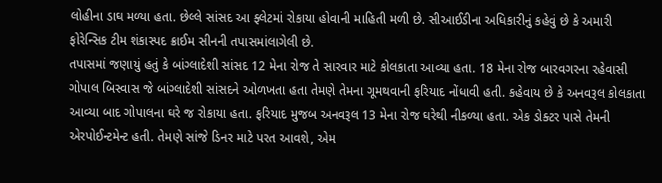લોહીના ડાઘ મળ્યા હતા. છેલ્લે સાંસદ આ ફ્લેટમાં રોકાયા હોવાની માહિતી મળી છે. સીઆઈડીના અધિકારીનું કહેવું છે કે અમારી ફોરેન્સિક ટીમ શંકાસ્પદ ક્રાઈમ સીનની તપાસમાંલાગેલી છે.
તપાસમાં જણાયું હતું કે બાંગ્લાદેશી સાંસદ 12 મેના રોજ તે સારવાર માટે કોલકાતા આવ્યા હતા. 18 મેના રોજ બારવગરના રહેવાસી ગોપાલ બિસ્વાસ જે બાંગ્લાદેશી સાંસદને ઓળખતા હતા તેમણે તેમના ગૂમથવાની ફરિયાદ નોંધાવી હતી. કહેવાય છે કે અનવરૂલ કોલકાતા આવ્યા બાદ ગોપાલના ઘરે જ રોકાયા હતા. ફરિયાદ મુજબ અનવરૂલ 13 મેના રોજ ઘરેથી નીકળ્યા હતા. એક ડોક્ટર પાસે તેમની એરપોઈન્ટમેન્ટ હતી. તેમણે સાંજે ડિનર માટે પરત આવશે, એમ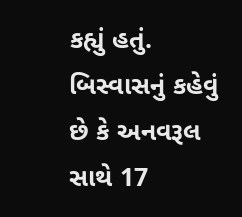કહ્યું હતું. બિસ્વાસનું કહેવું છે કે અનવરૂલ સાથે 17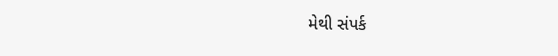મેથી સંપર્ક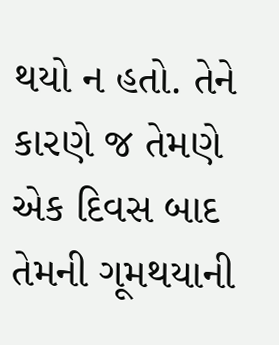થયો ન હતો. તેને કારણે જ તેમણે એક દિવસ બાદ તેમની ગૂમથયાની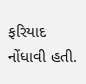ફરિયાદ નોંધાવી હતી.